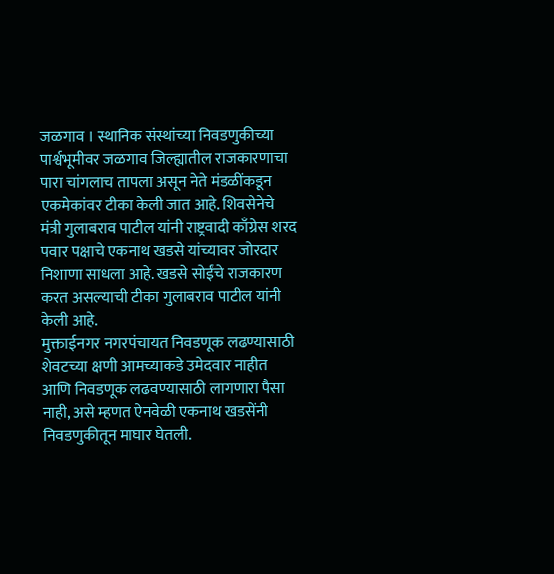जळगाव । स्थानिक संस्थांच्या निवडणुकीच्या पार्श्वभूमीवर जळगाव जिल्ह्यातील राजकारणाचा पारा चांगलाच तापला असून नेते मंडळींकडून एकमेकांवर टीका केली जात आहे. शिवसेनेचे मंत्री गुलाबराव पाटील यांनी राष्ट्रवादी काँग्रेस शरद पवार पक्षाचे एकनाथ खडसे यांच्यावर जोरदार निशाणा साधला आहे. खडसे सोईंचे राजकारण करत असल्याची टीका गुलाबराव पाटील यांनी केली आहे.
मुक्ताईनगर नगरपंचायत निवडणूक लढण्यासाठी शेवटच्या क्षणी आमच्याकडे उमेदवार नाहीत आणि निवडणूक लढवण्यासाठी लागणारा पैसा नाही, असे म्हणत ऐनवेळी एकनाथ खडसेंनी निवडणुकीतून माघार घेतली.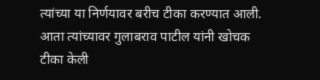त्यांच्या या निर्णयावर बरीच टीका करण्यात आली. आता त्यांच्यावर गुलाबराव पाटील यांनी खोचक टीका केली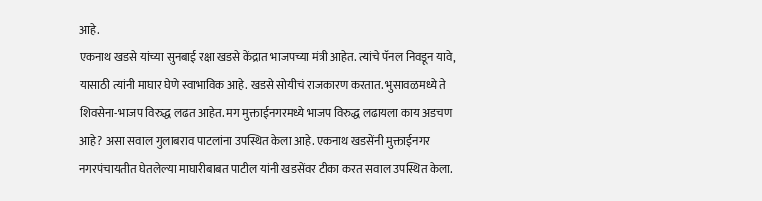आहे.
एकनाथ खडसे यांच्या सुनबाई रक्षा खडसे केंद्रात भाजपच्या मंत्री आहेत. त्यांचे पॅनल निवडून यावे, यासाठी त्यांनी माघार घेणे स्वाभाविक आहे. खडसे सोयीचं राजकारण करतात. भुसावळमध्ये ते शिवसेना-भाजप विरुद्ध लढत आहेत. मग मुक्ताईनगरमध्ये भाजप विरुद्ध लढायला काय अडचण आहे? असा सवाल गुलाबराव पाटलांना उपस्थित केला आहे. एकनाथ खडसेंनी मुक्ताईनगर नगरपंचायतीत घेतलेल्या माघारीबाबत पाटील यांनी खडसेंवर टीका करत सवाल उपस्थित केला.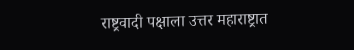राष्ट्रवादी पक्षाला उत्तर महाराष्ट्रात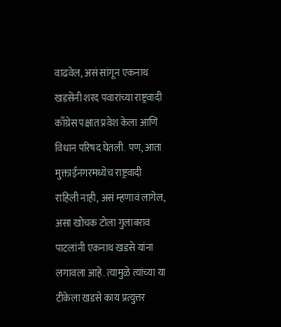वाढवेल, असं सांगून एकनाथ खडसेंनी शरद पवारांच्या राष्ट्रवादी काँग्रेस पक्षात प्रवेश केला आणि विधान परिषद घेतली. पण, आता मुक्ताईनगरमध्येच राष्ट्रवादी राहिली नाही, असं म्हणावं लागेल, असा खोचक टोला गुलाबराव पाटलांनी एकनाथ खडसे यांना लगावला आहे. त्यामुळे त्यांच्या या टीकेला खडसे काय प्रत्युत्तर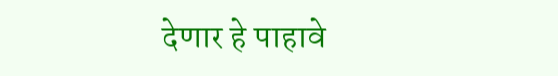देणार हे पाहावे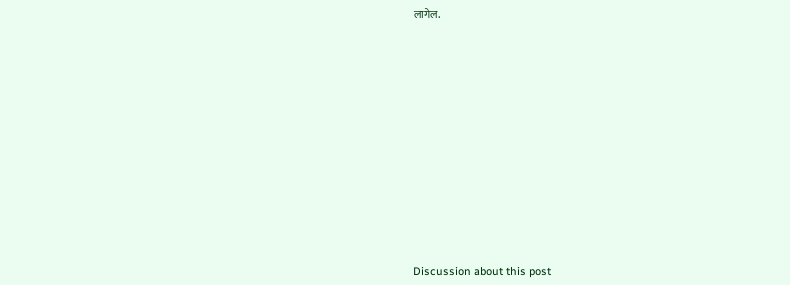लागेल.















Discussion about this post